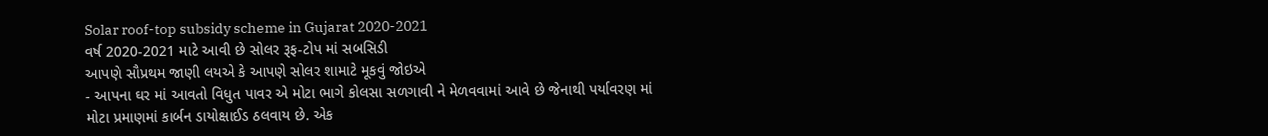Solar roof-top subsidy scheme in Gujarat 2020-2021
વર્ષ 2020-2021 માટે આવી છે સોલર રૂફ-ટોપ માં સબસિડી
આપણે સૌપ્રથમ જાણી લયએ કે આપણે સોલર શામાટે મૂકવું જોઇએ
- આપના ઘર માં આવતો વિધુત પાવર એ મોટા ભાગે કોલસા સળગાવી ને મેળવવામાં આવે છે જેનાથી પર્યાવરણ માં મોટા પ્રમાણમાં કાર્બન ડાયોક્ષાઈડ ઠલવાય છે. એક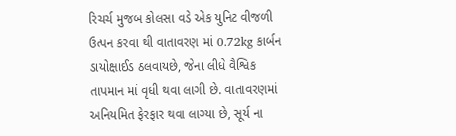રિચર્ચ મુજબ કોલસા વડે એક યુનિટ વીજળી ઉત્પન કરવા થી વાતાવરણ માં 0.72kg કાર્બન ડાયોક્ષાઈડ ઠલવાયછે, જેના લીધે વૈશ્વિક તાપમાન માં વૃધી થવા લાગી છે. વાતાવરણમાં અનિયમિત ફેરફાર થવા લાગ્યા છે, સૂર્ય ના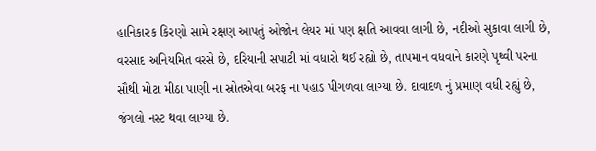હાનિકારક કિરણો સામે રક્ષણ આપતું ઓજોન લેયર માં પણ ક્ષતિ આવવા લાગી છે, નદીઓ સુકાવા લાગી છે, વરસાદ અનિયમિત વરસે છે, દરિયાની સપાટી માં વધારો થઈ રહ્યો છે, તાપમાન વધવાને કારણે પૃથ્વી પરના સૌથી મોટા મીઠા પાણી ના સ્રોતએવા બરફ ના પહાડ પીગળવા લાગ્યા છે. દાવાદળ નું પ્રમાણ વધી રહ્યું છે, જંગલો નસ્ટ થવા લાગ્યા છે.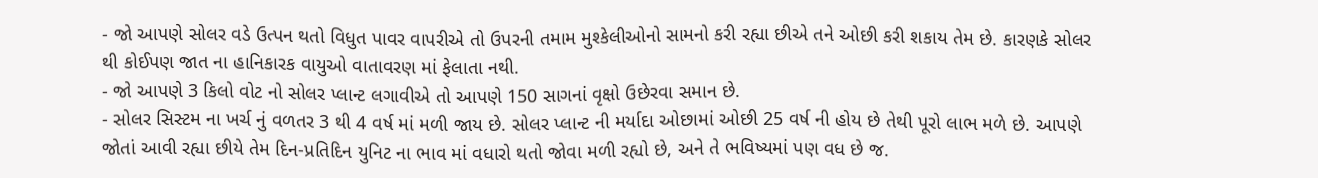- જો આપણે સોલર વડે ઉત્પન થતો વિધુત પાવર વાપરીએ તો ઉપરની તમામ મુશ્કેલીઓનો સામનો કરી રહ્યા છીએ તને ઓછી કરી શકાય તેમ છે. કારણકે સોલર થી કોઈપણ જાત ના હાનિકારક વાયુઓ વાતાવરણ માં ફેલાતા નથી.
- જો આપણે 3 કિલો વોટ નો સોલર પ્લાન્ટ લગાવીએ તો આપણે 150 સાગનાં વૃક્ષો ઉછેરવા સમાન છે.
- સોલર સિસ્ટમ ના ખર્ચ નું વળતર 3 થી 4 વર્ષ માં મળી જાય છે. સોલર પ્લાન્ટ ની મર્યાદા ઓછામાં ઓછી 25 વર્ષ ની હોય છે તેથી પૂરો લાભ મળે છે. આપણે જોતાં આવી રહ્યા છીયે તેમ દિન-પ્રતિદિન યુનિટ ના ભાવ માં વધારો થતો જોવા મળી રહ્યો છે, અને તે ભવિષ્યમાં પણ વધ છે જ.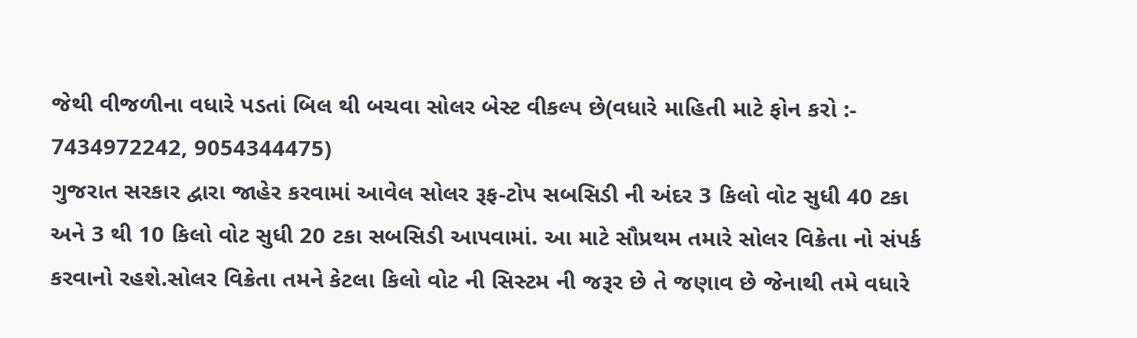જેથી વીજળીના વધારે પડતાં બિલ થી બચવા સોલર બેસ્ટ વીકલ્પ છે(વધારે માહિતી માટે ફોન કરો :- 7434972242, 9054344475)
ગુજરાત સરકાર દ્વારા જાહેર કરવામાં આવેલ સોલર રૂફ-ટોપ સબસિડી ની અંદર 3 કિલો વોટ સુધી 40 ટકા અને 3 થી 10 કિલો વોટ સુધી 20 ટકા સબસિડી આપવામાં. આ માટે સૌપ્રથમ તમારે સોલર વિક્રેતા નો સંપર્ક કરવાનો રહશે.સોલર વિક્રેતા તમને કેટલા કિલો વોટ ની સિસ્ટમ ની જરૂર છે તે જણાવ છે જેનાથી તમે વધારે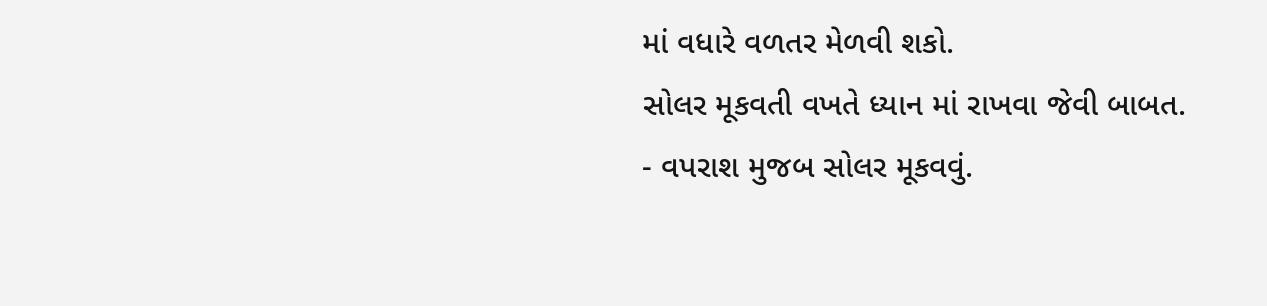માં વધારે વળતર મેળવી શકો.
સોલર મૂકવતી વખતે ધ્યાન માં રાખવા જેવી બાબત.
- વપરાશ મુજબ સોલર મૂકવવું.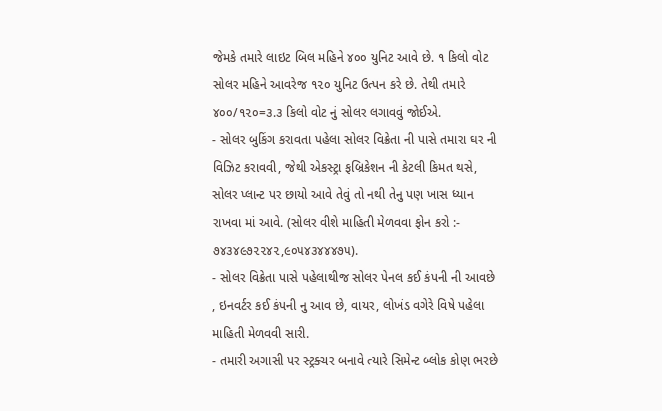જેમકે તમારે લાઇટ બિલ મહિને ૪૦૦ યુનિટ આવે છે. ૧ કિલો વોટ સોલર મહિને આવરેજ ૧૨૦ યુનિટ ઉત્પન કરે છે. તેથી તમારે ૪૦૦/૧૨૦=૩.૩ કિલો વોટ નું સોલર લગાવવું જોઈએ.
- સોલર બુકિંગ કરાવતા પહેલા સોલર વિક્રેતા ની પાસે તમારા ઘર ની વિઝિટ કરાવવી, જેથી એકસ્ટ્રા ફબ્રિકેશન ની કેટલી કિમત થસે, સોલર પ્લાન્ટ પર છાયો આવે તેવું તો નથી તેનુ પણ ખાસ ધ્યાન રાખવા માં આવે. (સોલર વીશે માહિતી મેળવવા ફોન કરો :- ૭૪૩૪૯૭૨૨૪૨,૯૦૫૪૩૪૪૪૭૫).
- સોલર વિક્રેતા પાસે પહેલાથીજ સોલર પેનલ કઈ કંપની ની આવછે , ઇનવર્ટર કઈ કંપની નુ આવ છે, વાયર, લોખંડ વગેરે વિષે પહેલા માહિતી મેળવવી સારી.
- તમારી અગાસી પર સ્ટ્રક્ચર બનાવે ત્યારે સિમેન્ટ બ્લોક કોણ ભરછે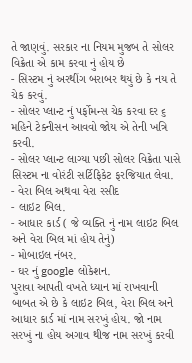તે જાણવું. સરકાર ના નિયમ મુજબ તે સોલર વિક્રેતા એ કામ કરવા નું હોય છે
- સિસ્ટમ નું અરથીંગ બરાબર થયું છે કે નય તે ચેક કરવું.
- સોલર પ્લાન્ટ નું પર્ફોમન્સ ચેક કરવા દર ૬ મહિને ટેક્નીસન આવવો જોય એ તેની ખત્રિ કરવી.
- સોલર પ્લાન્ટ લાગ્યા પછી સોલર વિક્રેતા પાસે સિસ્ટમ ના વોરંટી સર્ટિફિકેટ ફરજિયાત લેવા.
- વેરા બિલ અથવા વેરા રસીદ
- લાઇટ બિલ.
- આધાર કાર્ડ ( જે વ્યક્તિ નું નામ લાઇટ બિલ અને વેરા બિલ માં હોય તેનું)
- મોબાઇલ નંબર.
- ઘર નું google લોકેશન.
પુરાવા આપતી વખતે ધ્યાન માં રાખવાની બાબત એ છે કે લાઇટ બિલ, વેરા બિલ અને આધાર કાર્ડ માં નામ સરખું હોય. જો નામ સરખું ના હોય અગાવ થીજ નામ સરખું કરવી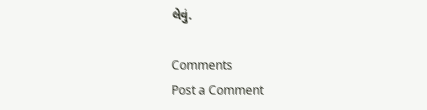લેવું.

Comments
Post a Comment